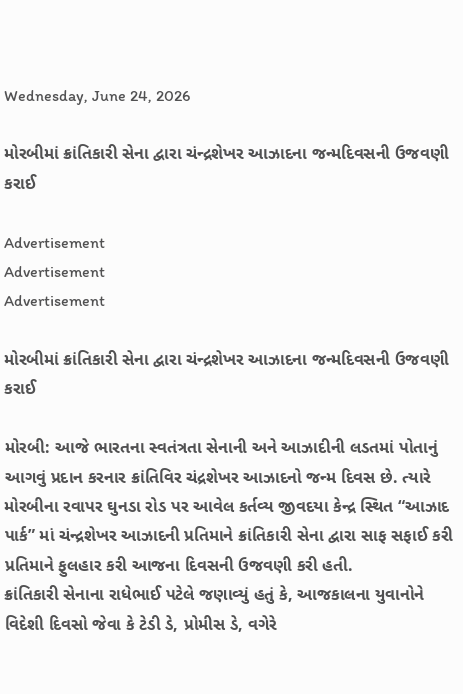Wednesday, June 24, 2026

મોરબીમાં ક્રાંતિકારી સેના દ્વારા ચંન્દ્રશેખર આઝાદના જન્મદિવસની ઉજવણી કરાઈ

Advertisement
Advertisement
Advertisement

મોરબીમાં ક્રાંતિકારી સેના દ્વારા ચંન્દ્રશેખર આઝાદના જન્મદિવસની ઉજવણી કરાઈ

મોરબી: આજે ભારતના સ્વતંત્રતા સેનાની અને આઝાદીની લડતમાં પોતાનું આગવું પ્રદાન કરનાર ક્રાંતિવિર ચંદ્રશેખર આઝાદનો જન્મ દિવસ છે. ત્યારે મોરબીના રવાપર ઘુનડા રોડ પર આવેલ કર્તવ્ય જીવદયા કેન્દ્ર સ્થિત “આઝાદ પાર્ક” માં ચંન્દ્રશેખર આઝાદની પ્રતિમાને ક્રાંતિકારી સેના દ્વારા સાફ સફાઈ કરી પ્રતિમાને ફુલહાર કરી આજના દિવસની ઉજવણી કરી હતી.
ક્રાંતિકારી સેનાના રાધેભાઈ પટેલે જણાવ્યું હતું કે, આજકાલના યુવાનોને વિદેશી દિવસો જેવા કે ટેડી ડે, પ્રોમીસ ડે, વગેરે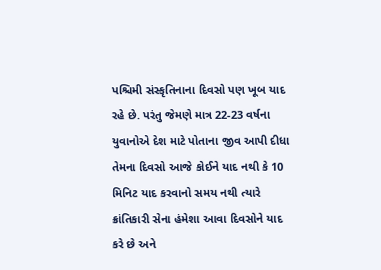પશ્ચિમી સંસ્કૃતિનાના દિવસો પણ ખૂબ યાદ રહે છે. પરંતુ જેમણે માત્ર 22-23 વર્ષના યુવાનોએ દેશ માટે પોતાના જીવ આપી દીધા તેમના દિવસો આજે કોઈને યાદ નથી કે 10 મિનિટ યાદ કરવાનો સમય નથી ત્યારે ક્રાંતિકારી સેના હંમેશા આવા દિવસોને યાદ કરે છે અને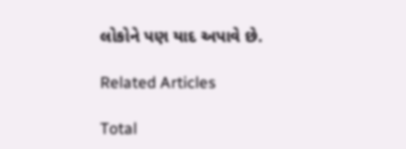લોકોને પણ યાદ અપાવે છે.

Related Articles

Total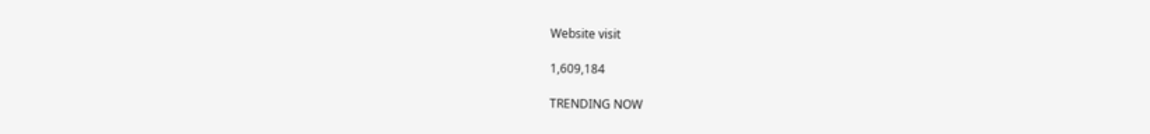Website visit

1,609,184

TRENDING NOW